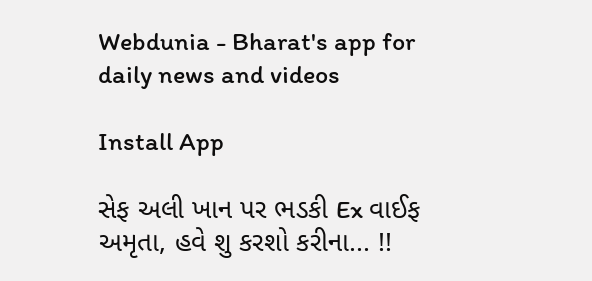Webdunia - Bharat's app for daily news and videos

Install App

સેફ અલી ખાન પર ભડકી Ex વાઈફ અમૃતા, હવે શુ કરશો કરીના... !!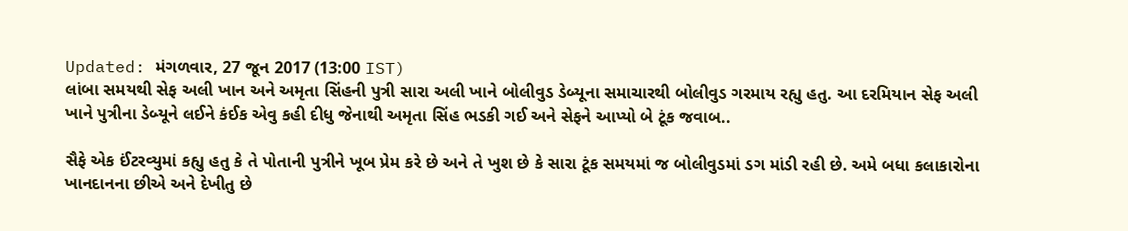Updated: મંગળવાર, 27 જૂન 2017 (13:00 IST)
લાંબા સમયથી સેફ અલી ખાન અને અમૃતા સિંહની પુત્રી સારા અલી ખાને બોલીવુડ ડેબ્યૂના સમાચારથી બોલીવુડ ગરમાય રહ્યુ હતુ. આ દરમિયાન સેફ અલી ખાને પુત્રીના ડેબ્યૂને લઈને કંઈક એવુ કહી દીધુ જેનાથી અમૃતા સિંહ ભડકી ગઈ અને સેફને આપ્યો બે ટૂંક જવાબ..

સૈફે એક ઈંટરવ્યુમાં કહ્યુ હતુ કે તે પોતાની પુત્રીને ખૂબ પ્રેમ કરે છે અને તે ખુશ છે કે સારા ટૂંક સમયમાં જ બોલીવુડમાં ડગ માંડી રહી છે. અમે બધા કલાકારોના ખાનદાનના છીએ અને દેખીતુ છે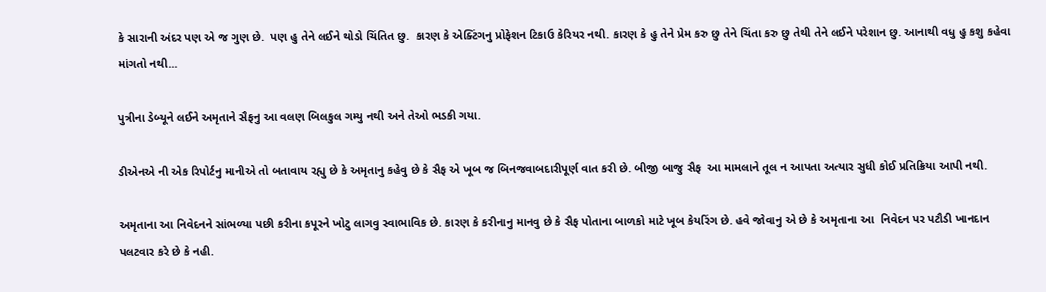કે સારાની અંદર પણ એ જ ગુણ છે.  પણ હુ તેને લઈને થોડો ચિંતિત છુ.  કારણ કે એક્ટિંગનુ પ્રોફેશન ટિકાઉ કેરિયર નથી. કારણ કે હુ તેને પ્રેમ કરુ છુ તેને ચિંતા કરુ છુ તેથી તેને લઈને પરેશાન છુ. આનાથી વધુ હુ કશુ કહેવા માંગતો નથી...

પુત્રીના ડેબ્યૂને લઈને અમૃતાને સૈફનુ આ વલણ બિલકુલ ગમ્યુ નથી અને તેઓ ભડકી ગયા.

ડીએનએ ની એક રિપોર્ટનુ માનીએ તો બતાવાય રહ્યુ છે કે અમૃતાનુ કહેવુ છે કે સૈફ એ ખૂબ જ બિનજવાબદારીપૂર્ણ વાત કરી છે. બીજી બાજુ સૈફ  આ મામલાને તૂલ ન આપતા અત્યાર સુધી કોઈ પ્રતિક્રિયા આપી નથી.

અમૃતાના આ નિવેદનને સાંભળ્યા પછી કરીના કપૂરને ખોટુ લાગવુ સ્વાભાવિક છે. કારણ કે કરીનાનુ માનવુ છે કે સૈફ પોતાના બાળકો માટે ખૂબ કેયરિંગ છે. હવે જોવાનુ એ છે કે અમૃતાના આ  નિવેદન પર પટૌડી ખાનદાન પલટવાર કરે છે કે નહી.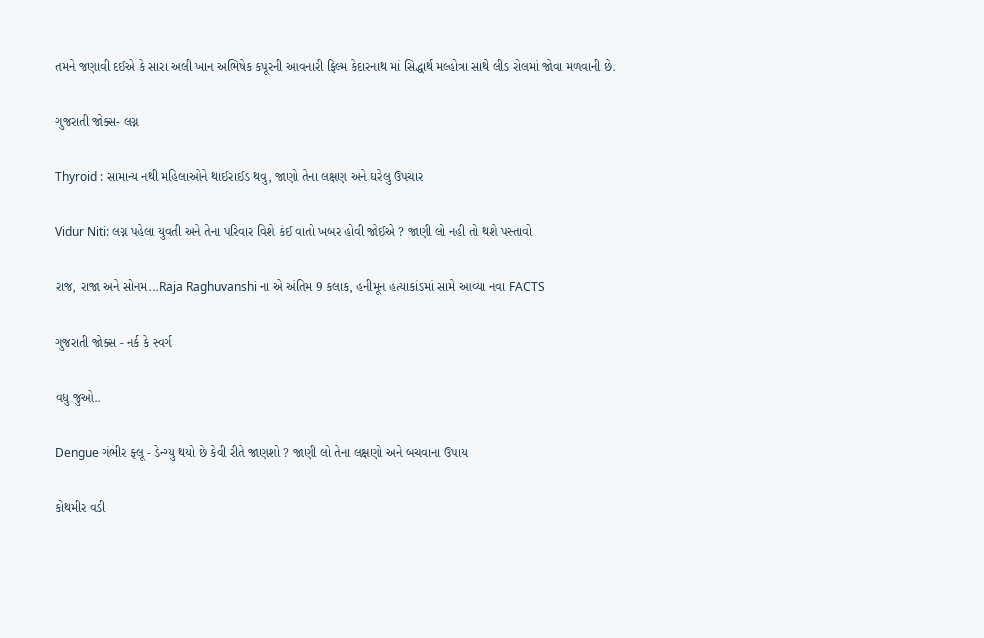તમને જણાવી દઈએ કે સારા અલી ખાન અભિષેક કપૂરની આવનારી ફિલ્મ કેદારનાથ માં સિદ્ધાર્થ મલ્હોત્રા સાથે લીડ રોલમાં જોવા મળવાની છે.

ગુજરાતી જોક્સ- લગ્ન

Thyroid : સામાન્ય નથી મહિલાઓને થાઈરાઈડ થવુ, જાણો તેના લક્ષણ અને ઘરેલુ ઉપચાર

Vidur Niti: લગ્ન પહેલા યુવતી અને તેના પરિવાર વિશે કંઈ વાતો ખબર હોવી જોઈએ ? જાણી લો નહી તો થશે પસ્તાવો

રાજ, રાજા અને સોનમ...Raja Raghuvanshi ના એ અંતિમ 9 કલાક, હનીમૂન હત્યાકાંડમાં સામે આવ્યા નવા FACTS

ગુજરાતી જોક્સ - નર્ક કે સ્વર્ગ

વધુ જુઓ..

Dengue ગંભીર ફ્લૂ - ડેન્ગ્યુ થયો છે કેવી રીતે જાણશો ? જાણી લો તેના લક્ષણો અને બચવાના ઉપાય

કોથમીર વડી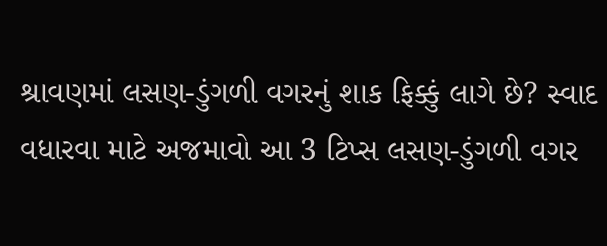શ્રાવણમાં લસણ-ડુંગળી વગરનું શાક ફિક્કું લાગે છે? સ્વાદ વધારવા માટે અજમાવો આ 3 ટિપ્સ લસણ-ડુંગળી વગર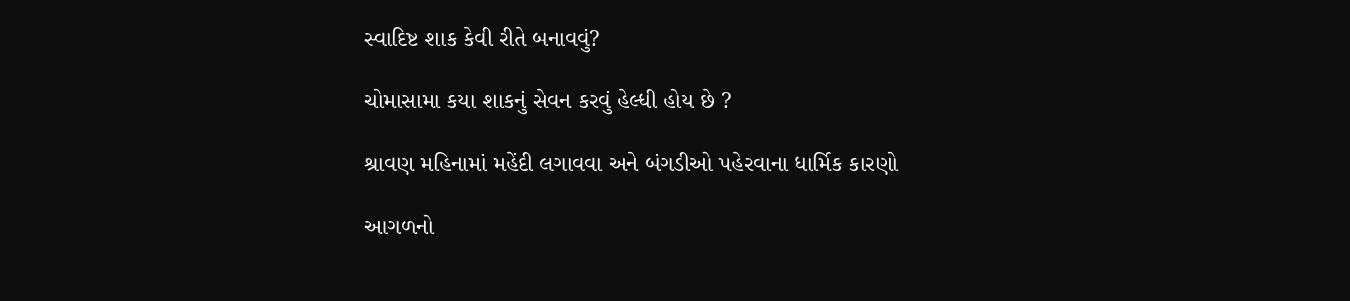સ્વાદિષ્ટ શાક કેવી રીતે બનાવવું?

ચોમાસામા કયા શાકનું સેવન કરવું હેલ્ધી હોય છે ?

શ્રાવણ મહિનામાં મહેંદી લગાવવા અને બંગડીઓ પહેરવાના ધાર્મિક કારણો

આગળનો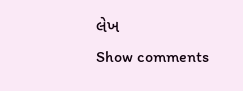લેખ
Show comments